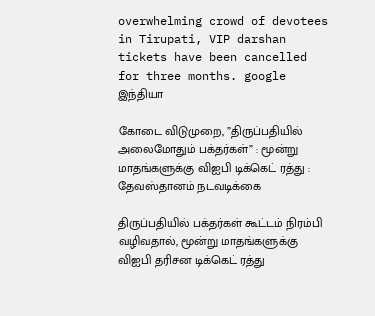overwhelming crowd of devotees in Tirupati, VIP darshan tickets have been cancelled for three months. google
இந்தியா

கோடை விடுமுறை, ”திருப்பதியில் அலைமோதும் பக்தர்கள்” : மூன்று மாதங்களுக்கு விஐபி டிக்கெட் ரத்து : தேவஸ்தானம் நடவடிக்கை

திருப்பதியில் பக்தர்கள் கூட்டம் நிரம்பி வழிவதால், மூன்று மாதங்களுக்கு விஐபி தரிசன டிக்கெட் ரத்து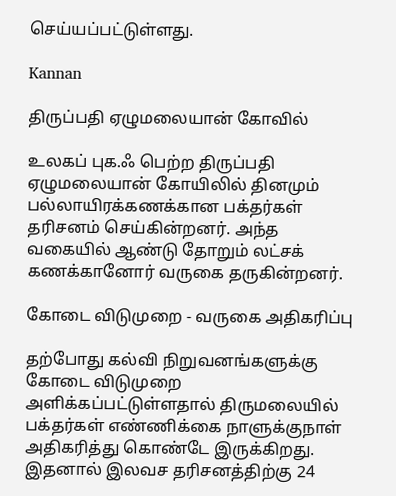செய்யப்பட்டுள்ளது.

Kannan

திருப்பதி ஏழுமலையான் கோவில்

உலகப் புக.ஃ பெற்ற திருப்பதி ஏழுமலையான் கோயிலில் தினமும் பல்லாயிரக்கணக்கான பக்தர்கள் தரிசனம் செய்கின்றனர். அந்த வகையில் ஆண்டு தோறும் லட்சக் கணக்கானோர் வருகை தருகின்றனர்.

கோடை விடுமுறை - வருகை அதிகரிப்பு

தற்போது கல்வி நிறுவனங்களுக்கு கோடை விடுமுறை அளிக்கப்பட்டுள்ளதால் திருமலையில் பக்தர்கள் எண்ணிக்கை நாளுக்குநாள் அதிகரித்து கொண்டே இருக்கிறது. இதனால் இலவச தரிசனத்திற்கு 24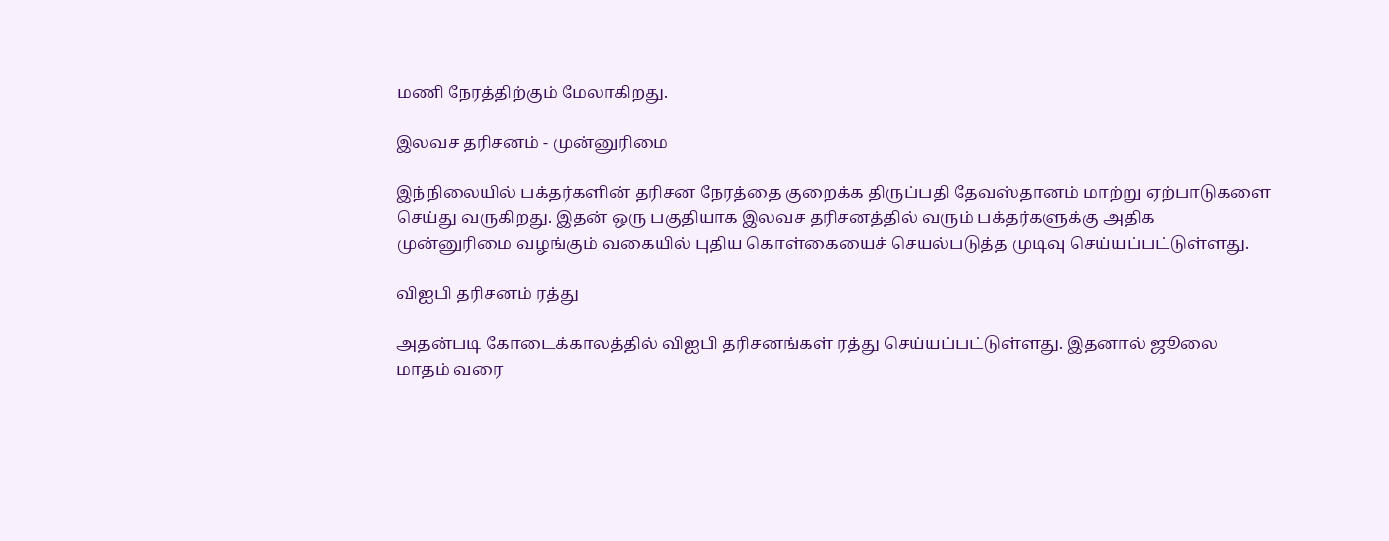மணி நேரத்திற்கும் மேலாகிறது.

இலவச தரிசனம் - முன்னுரிமை

இந்நிலையில் பக்தர்களின் தரிசன நேரத்தை குறைக்க திருப்பதி தேவஸ்தானம் மாற்று ஏற்பாடுகளை செய்து வருகிறது. இதன் ஒரு பகுதியாக இலவச தரிசனத்தில் வரும் பக்தர்களுக்கு அதிக முன்னுரிமை வழங்கும் வகையில் புதிய கொள்கையைச் செயல்படுத்த முடிவு செய்யப்பட்டுள்ளது.

விஐபி தரிசனம் ரத்து

அதன்படி கோடைக்காலத்தில் விஐபி தரிசனங்கள் ரத்து செய்யப்பட்டுள்ளது. இதனால் ஜூலை மாதம் வரை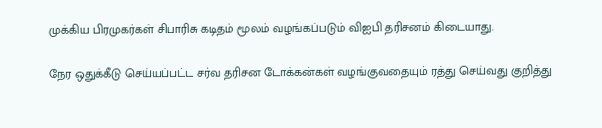முக்கிய பிரமுகர்கள் சிபாரிசு கடிதம் மூலம் வழங்கப்படும் விஐபி தரிசனம் கிடையாது.

நேர ஒதுக்கீடு செய்யப்பட்ட சர்வ தரிசன டோக்கன்கள் வழங்குவதையும் ரத்து செய்வது குறித்து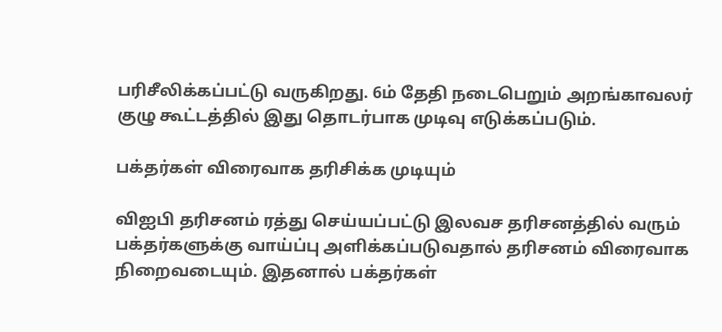பரிசீலிக்கப்பட்டு வருகிறது. 6ம் தேதி நடைபெறும் அறங்காவலர் குழு கூட்டத்தில் இது தொடர்பாக முடிவு எடுக்கப்படும்.

பக்தர்கள் விரைவாக தரிசிக்க முடியும்

விஐபி தரிசனம் ரத்து செய்யப்பட்டு இலவச தரிசனத்தில் வரும் பக்தர்களுக்கு வாய்ப்பு அளிக்கப்படுவதால் தரிசனம் விரைவாக நிறைவடையும். இதனால் பக்தர்கள்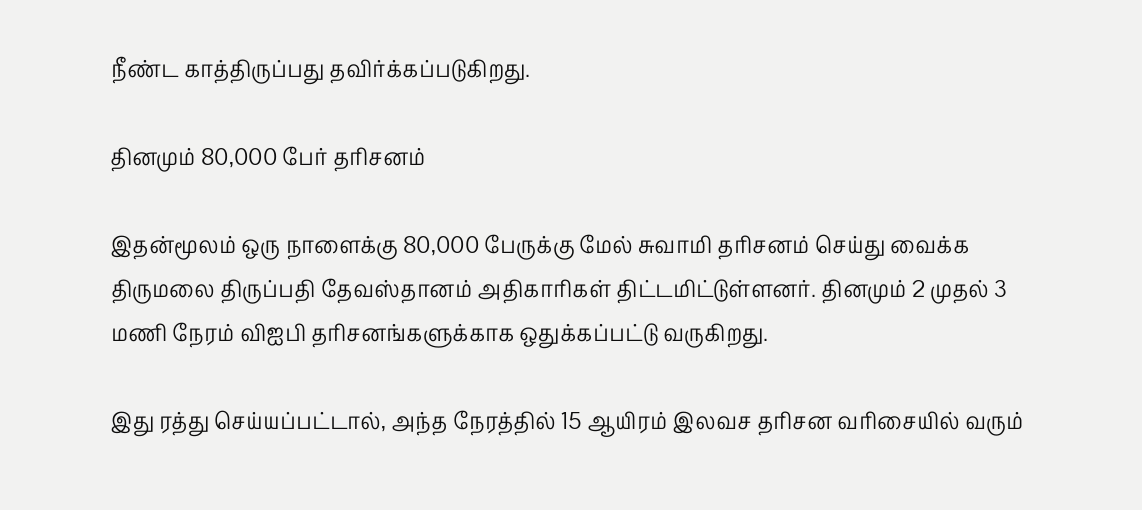நீண்ட காத்திருப்பது தவிர்க்கப்படுகிறது.

தினமும் 80,000 பேர் தரிசனம்

இதன்மூலம் ஒரு நாளைக்கு 80,000 பேருக்கு மேல் சுவாமி தரிசனம் செய்து வைக்க திருமலை திருப்பதி தேவஸ்தானம் அதிகாரிகள் திட்டமிட்டுள்ளனர். தினமும் 2 முதல் 3 மணி நேரம் விஐபி தரிசனங்களுக்காக ஒதுக்கப்பட்டு வருகிறது.

இது ரத்து செய்யப்பட்டால், அந்த நேரத்தில் 15 ஆயிரம் இலவச தரிசன வரிசையில் வரும்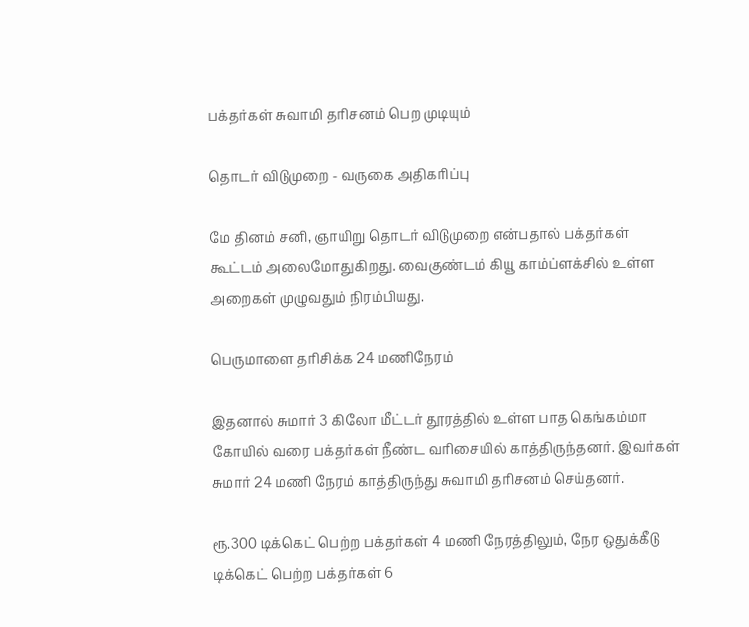பக்தர்கள் சுவாமி தரிசனம் பெற முடியும்

தொடர் விடுமுறை - வருகை அதிகரிப்பு

மே தினம் சனி, ஞாயிறு தொடர் விடுமுறை என்பதால் பக்தர்கள் கூட்டம் அலைமோதுகிறது. வைகுண்டம் கியூ காம்ப்ளக்சில் உள்ள அறைகள் முழுவதும் நிரம்பியது.

பெருமாளை தரிசிக்க 24 மணிநேரம்

இதனால் சுமார் 3 கிலோ மீட்டர் தூரத்தில் உள்ள பாத கெங்கம்மா கோயில் வரை பக்தர்கள் நீண்ட வரிசையில் காத்திருந்தனர். இவர்கள் சுமார் 24 மணி நேரம் காத்திருந்து சுவாமி தரிசனம் செய்தனர்.

ரூ.300 டிக்கெட் பெற்ற பக்தர்கள் 4 மணி நேரத்திலும், நேர ஒதுக்கீடு டிக்கெட் பெற்ற பக்தர்கள் 6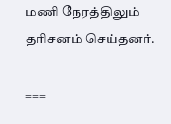மணி நேரத்திலும் தரிசனம் செய்தனர்.

===